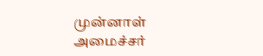முன்னாள் அமைச்சர்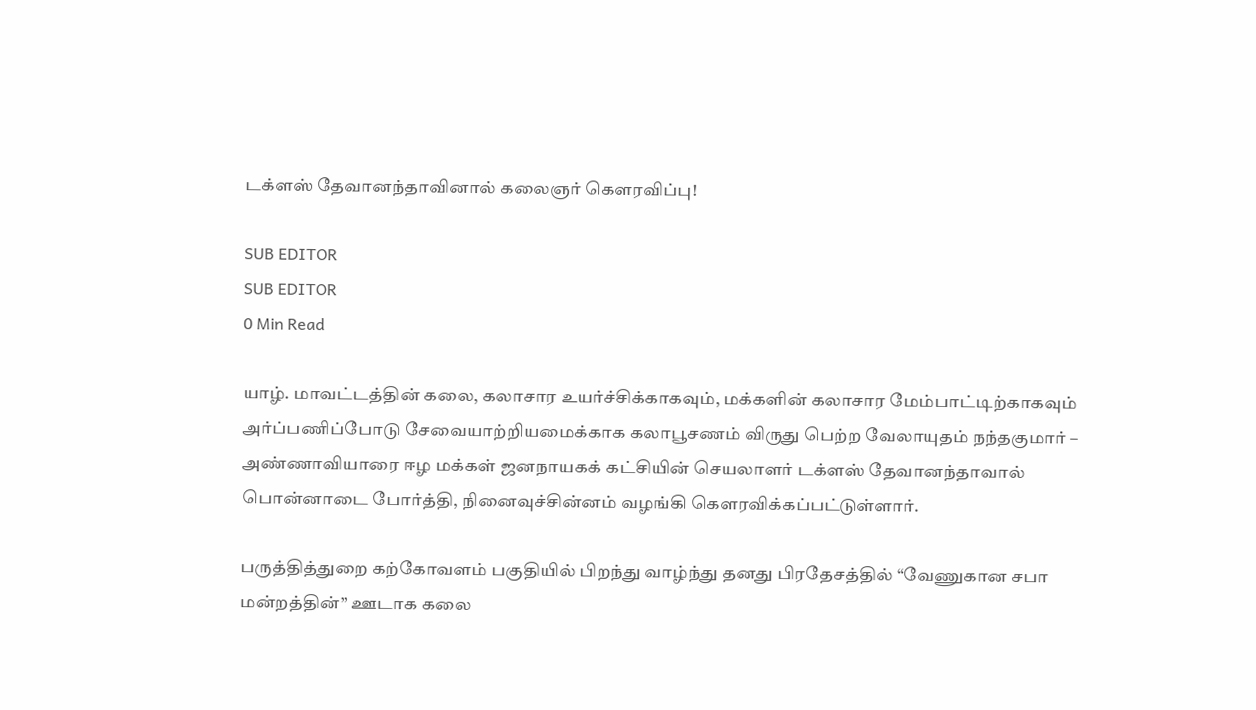டக்ளஸ் தேவானந்தாவினால் கலைஞர் கௌரவிப்பு!

SUB EDITOR
SUB EDITOR
0 Min Read

யாழ். மாவட்டத்தின் கலை, கலாசார உயர்ச்சிக்காகவும், மக்களின் கலாசார மேம்பாட்டிற்காகவும் அர்ப்பணிப்போடு சேவையாற்றியமைக்காக கலாபூசணம் விருது பெற்ற வேலாயுதம் நந்தகுமார் – அண்ணாவியாரை ஈழ மக்கள் ஜனநாயகக் கட்சியின் செயலாளர் டக்ளஸ் தேவானந்தாவால் பொன்னாடை போர்த்தி, நினைவுச்சின்னம் வழங்கி கௌரவிக்கப்பட்டுள்ளார்.

பருத்தித்துறை கற்கோவளம் பகுதியில் பிறந்து வாழ்ந்து தனது பிரதேசத்தில் “வேணுகான சபா மன்றத்தின்” ஊடாக கலை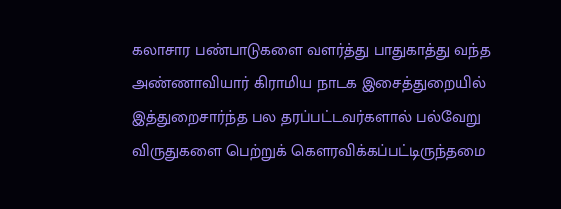கலாசார பண்பாடுகளை வளர்த்து பாதுகாத்து வந்த அண்ணாவியார் கிராமிய நாடக இசைத்துறையில் இத்துறைசார்ந்த பல தரப்பட்டவர்களால் பல்வேறு விருதுகளை பெற்றுக் கௌரவிக்கப்பட்டிருந்தமை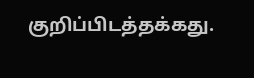குறிப்பிடத்தக்கது.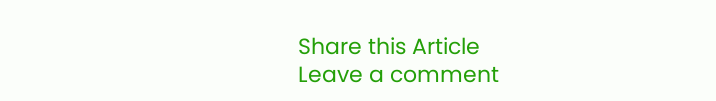Share this Article
Leave a comment